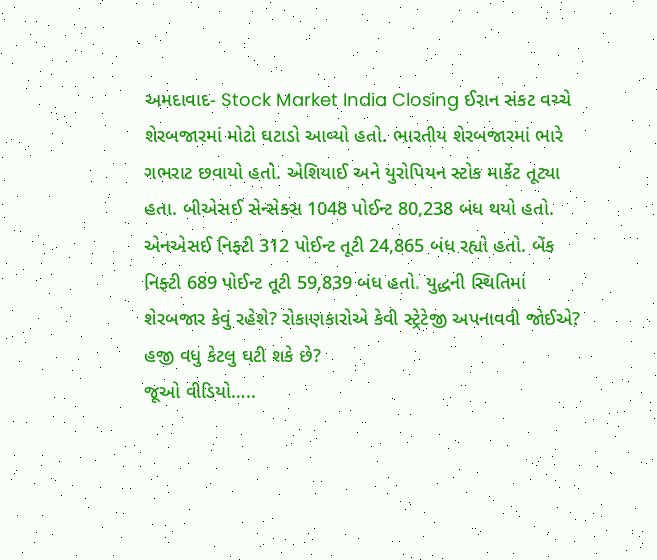અમદાવાદ- Stock Market India Closing ઈરાન સંકટ વચ્ચે શેરબજારમાં મોટો ઘટાડો આવ્યો હતો. ભારતીય શેરબજારમાં ભારે ગભરાટ છવાયો હતો. એશિયાઈ અને યુરોપિયન સ્ટોક માર્કેટ તૂટ્યા હતા. બીએસઈ સેન્સેક્સ 1048 પોઈન્ટ 80,238 બંધ થયો હતો. એનએસઈ નિફ્ટી 312 પોઈન્ટ તૂટી 24,865 બંધ રહ્યો હતો. બેંક નિફ્ટી 689 પોઈન્ટ તૂટી 59,839 બંધ હતો. યુદ્ધની સ્થિતિમાં શેરબજાર કેવું રહેશે? રોકાણકારોએ કેવી સ્ટ્રેટેજી અપનાવવી જોઈએ? હજી વધુ કેટલુ ઘટી શકે છે?
જૂઓ વીડિયો…..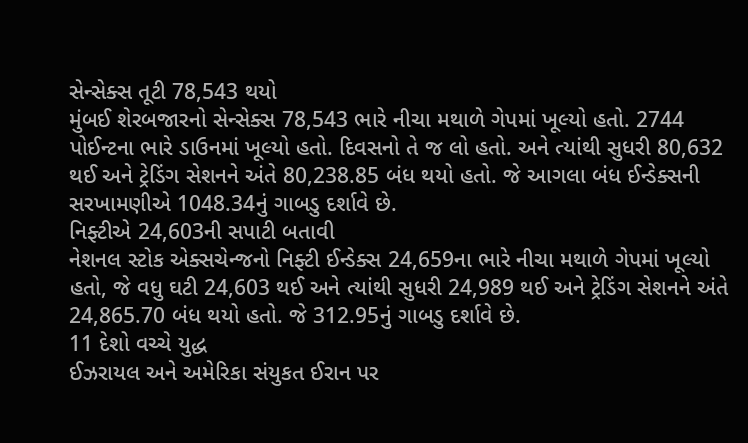સેન્સેક્સ તૂટી 78,543 થયો
મુંબઈ શેરબજારનો સેન્સેક્સ 78,543 ભારે નીચા મથાળે ગેપમાં ખૂલ્યો હતો. 2744 પોઈન્ટના ભારે ડાઉનમાં ખૂલ્યો હતો. દિવસનો તે જ લો હતો. અને ત્યાંથી સુધરી 80,632 થઈ અને ટ્રેડિંગ સેશનને અંતે 80,238.85 બંધ થયો હતો. જે આગલા બંધ ઈન્ડેક્સની સરખામણીએ 1048.34નું ગાબડુ દર્શાવે છે.
નિફ્ટીએ 24,603ની સપાટી બતાવી
નેશનલ સ્ટોક એક્સચેન્જનો નિફ્ટી ઈન્ડેક્સ 24,659ના ભારે નીચા મથાળે ગેપમાં ખૂલ્યો હતો, જે વધુ ઘટી 24,603 થઈ અને ત્યાંથી સુધરી 24,989 થઈ અને ટ્રેડિંગ સેશનને અંતે 24,865.70 બંધ થયો હતો. જે 312.95નું ગાબડુ દર્શાવે છે.
11 દેશો વચ્ચે યુદ્ધ
ઈઝરાયલ અને અમેરિકા સંયુકત ઈરાન પર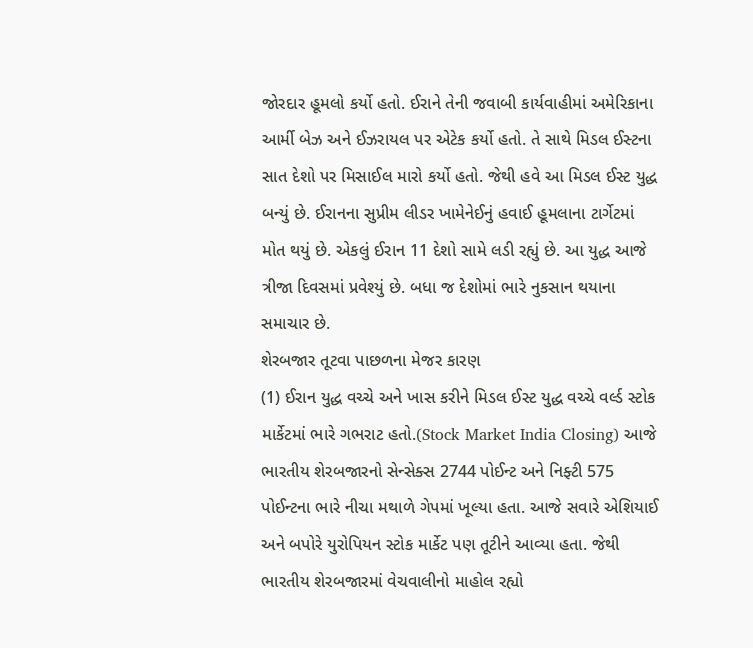જોરદાર હૂમલો કર્યો હતો. ઈરાને તેની જવાબી કાર્યવાહીમાં અમેરિકાના આર્મી બેઝ અને ઈઝરાયલ પર એટેક કર્યો હતો. તે સાથે મિડલ ઈસ્ટના સાત દેશો પર મિસાઈલ મારો કર્યો હતો. જેથી હવે આ મિડલ ઈસ્ટ યુદ્ધ બન્યું છે. ઈરાનના સુપ્રીમ લીડર ખામેનેઈનું હવાઈ હૂમલાના ટાર્ગેટમાં મોત થયું છે. એકલું ઈરાન 11 દેશો સામે લડી રહ્યું છે. આ યુદ્ધ આજે ત્રીજા દિવસમાં પ્રવેશ્યું છે. બધા જ દેશોમાં ભારે નુકસાન થયાના સમાચાર છે.
શેરબજાર તૂટવા પાછળના મેજર કારણ
(1) ઈરાન યુદ્ધ વચ્ચે અને ખાસ કરીને મિડલ ઈસ્ટ યુદ્ધ વચ્ચે વર્લ્ડ સ્ટોક માર્કેટમાં ભારે ગભરાટ હતો.(Stock Market India Closing) આજે ભારતીય શેરબજારનો સેન્સેક્સ 2744 પોઈન્ટ અને નિફ્ટી 575 પોઈન્ટના ભારે નીચા મથાળે ગેપમાં ખૂલ્યા હતા. આજે સવારે એશિયાઈ અને બપોરે યુરોપિયન સ્ટોક માર્કેટ પણ તૂટીને આવ્યા હતા. જેથી ભારતીય શેરબજારમાં વેચવાલીનો માહોલ રહ્યો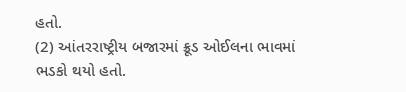હતો.
(2) આંતરરાષ્ટ્રીય બજારમાં ક્રૂડ ઓઈલના ભાવમાં ભડકો થયો હતો.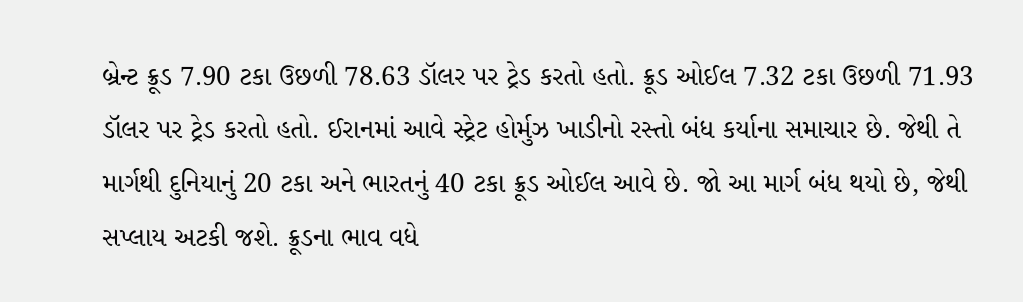બ્રેન્ટ ક્રૂડ 7.90 ટકા ઉછળી 78.63 ડૉલર પર ટ્રેડ કરતો હતો. ક્રૂડ ઓઈલ 7.32 ટકા ઉછળી 71.93 ડૉલર પર ટ્રેડ કરતો હતો. ઈરાનમાં આવે સ્ટ્રેટ હોર્મુઝ ખાડીનો રસ્તો બંધ કર્યાના સમાચાર છે. જેથી તે માર્ગથી દુનિયાનું 20 ટકા અને ભારતનું 40 ટકા ક્રૂડ ઓઈલ આવે છે. જો આ માર્ગ બંધ થયો છે, જેથી સપ્લાય અટકી જશે. ક્રૂડના ભાવ વધે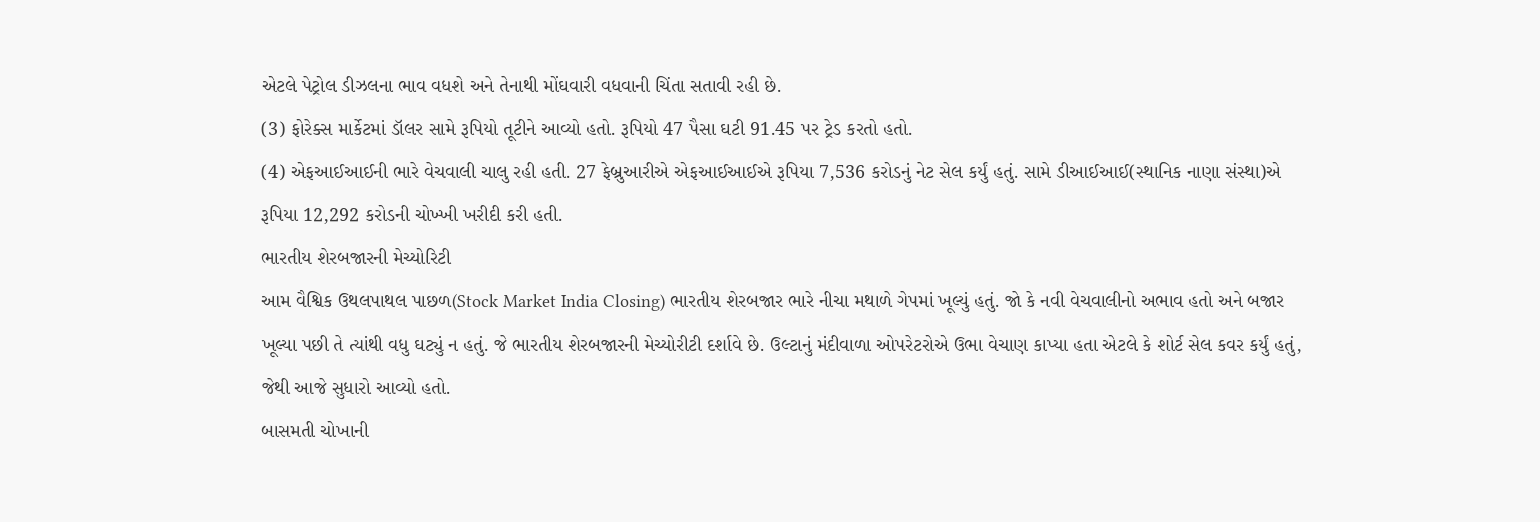એટલે પેટ્રોલ ડીઝલના ભાવ વધશે અને તેનાથી મોંઘવારી વધવાની ચિંતા સતાવી રહી છે.
(3) ફોરેક્સ માર્કેટમાં ડૉલર સામે રૂપિયો તૂટીને આવ્યો હતો. રૂપિયો 47 પૈસા ઘટી 91.45 પર ટ્રેડ કરતો હતો.
(4) એફઆઈઆઈની ભારે વેચવાલી ચાલુ રહી હતી. 27 ફેબ્રુઆરીએ એફઆઈઆઈએ રૂપિયા 7,536 કરોડનું નેટ સેલ કર્યું હતું. સામે ડીઆઈઆઈ(સ્થાનિક નાણા સંસ્થા)એ રૂપિયા 12,292 કરોડની ચોખ્ખી ખરીદી કરી હતી.
ભારતીય શેરબજારની મેચ્યોરિટી
આમ વૈશ્વિક ઉથલપાથલ પાછળ(Stock Market India Closing) ભારતીય શેરબજાર ભારે નીચા મથાળે ગેપમાં ખૂલ્યું હતું. જો કે નવી વેચવાલીનો અભાવ હતો અને બજાર ખૂલ્યા પછી તે ત્યાંથી વધુ ઘટ્યું ન હતું. જે ભારતીય શેરબજારની મેચ્યોરીટી દર્શાવે છે. ઉલ્ટાનું મંદીવાળા ઓપરેટરોએ ઉભા વેચાણ કાપ્યા હતા એટલે કે શોર્ટ સેલ કવર કર્યું હતું, જેથી આજે સુધારો આવ્યો હતો.
બાસમતી ચોખાની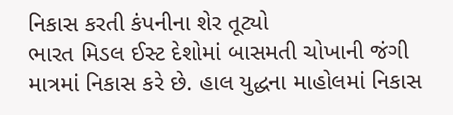નિકાસ કરતી કંપનીના શેર તૂટ્યો
ભારત મિડલ ઈસ્ટ દેશોમાં બાસમતી ચોખાની જંગી માત્રમાં નિકાસ કરે છે. હાલ યુદ્ધના માહોલમાં નિકાસ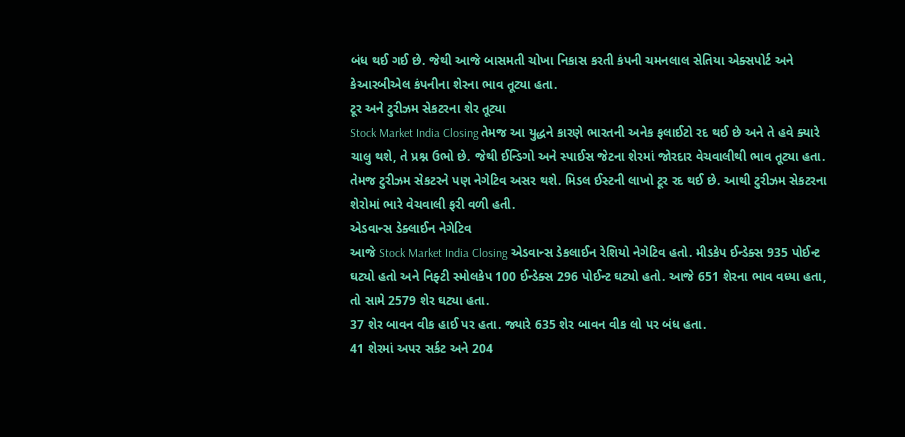બંધ થઈ ગઈ છે. જેથી આજે બાસમતી ચોખા નિકાસ કરતી કંપની ચમનલાલ સેતિયા એક્સપોર્ટ અને કેઆરબીએલ કંપનીના શેરના ભાવ તૂટ્યા હતા.
ટૂર અને ટુરીઝમ સેકટરના શેર તૂટ્યા
Stock Market India Closing તેમજ આ યુદ્ધને કારણે ભારતની અનેક ફલાઈટો રદ થઈ છે અને તે હવે ક્યારે ચાલુ થશે, તે પ્રશ્ન ઉભો છે. જેથી ઈન્ડિગો અને સ્પાઈસ જેટના શેરમાં જોરદાર વેચવાલીથી ભાવ તૂટ્યા હતા. તેમજ ટુરીઝમ સેકટરને પણ નેગેટિવ અસર થશે. મિડલ ઈસ્ટની લાખો ટૂર રદ થઈ છે. આથી ટુરીઝમ સેકટરના શેરોમાં ભારે વેચવાલી ફરી વળી હતી.
એડવાન્સ ડેક્લાઈન નેગેટિવ
આજે Stock Market India Closing એડવાન્સ ડેકલાઈન રેશિયો નેગેટિવ હતો. મીડકેપ ઈન્ડેક્સ 935 પોઈન્ટ ઘટ્યો હતો અને નિફ્ટી સ્મોલકેપ 100 ઈન્ડેક્સ 296 પોઈન્ટ ઘટ્યો હતો. આજે 651 શેરના ભાવ વધ્યા હતા, તો સામે 2579 શેર ઘટ્યા હતા.
37 શેર બાવન વીક હાઈ પર હતા. જ્યારે 635 શેર બાવન વીક લો પર બંધ હતા.
41 શેરમાં અપર સર્કટ અને 204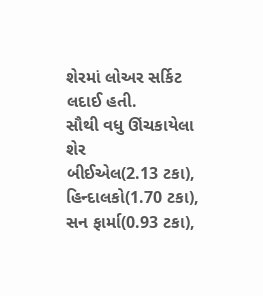શેરમાં લોઅર સર્કિટ લદાઈ હતી.
સૌથી વધુ ઊંચકાયેલા શેર
બીઈએલ(2.13 ટકા), હિન્દાલકો(1.70 ટકા), સન ફાર્મા(0.93 ટકા),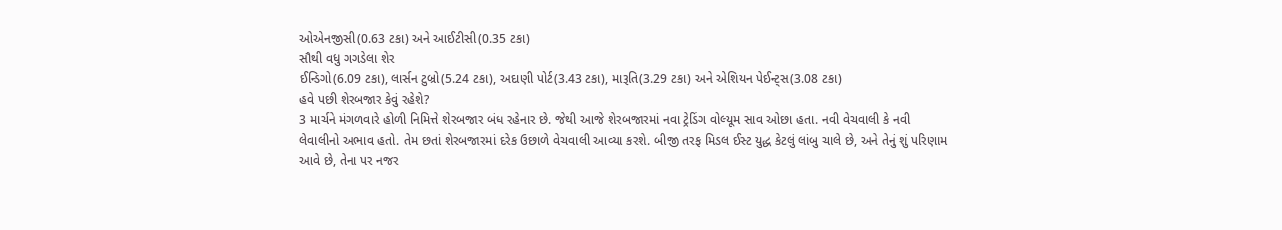ઓએનજીસી(0.63 ટકા) અને આઈટીસી(0.35 ટકા)
સૌથી વધુ ગગડેલા શેર
ઈન્ડિગો(6.09 ટકા), લાર્સન ટુબ્રો(5.24 ટકા), અદાણી પોર્ટ(3.43 ટકા), મારૂતિ(3.29 ટકા) અને એશિયન પેઈન્ટ્સ(3.08 ટકા)
હવે પછી શેરબજાર કેવું રહેશે?
3 માર્ચને મંગળવારે હોળી નિમિત્તે શેરબજાર બંધ રહેનાર છે. જેથી આજે શેરબજારમાં નવા ટ્રેડિંગ વોલ્યૂમ સાવ ઓછા હતા. નવી વેચવાલી કે નવી લેવાલીનો અભાવ હતો. તેમ છતાં શેરબજારમાં દરેક ઉછાળે વેચવાલી આવ્યા કરશે. બીજી તરફ મિડલ ઈસ્ટ યુદ્ધ કેટલું લાંબુ ચાલે છે, અને તેનું શું પરિણામ આવે છે, તેના પર નજર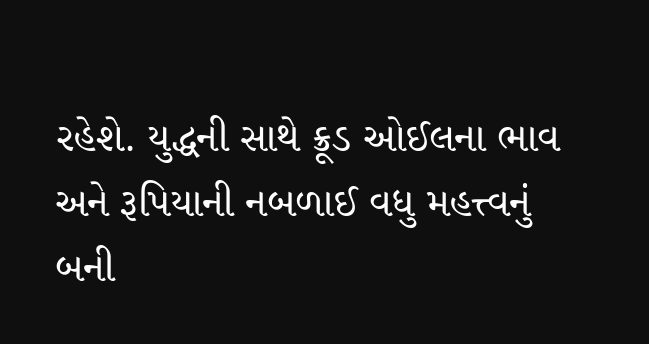રહેશે. યુદ્ધની સાથે ક્રૂડ ઓઈલના ભાવ અને રૂપિયાની નબળાઈ વધુ મહત્ત્વનું બની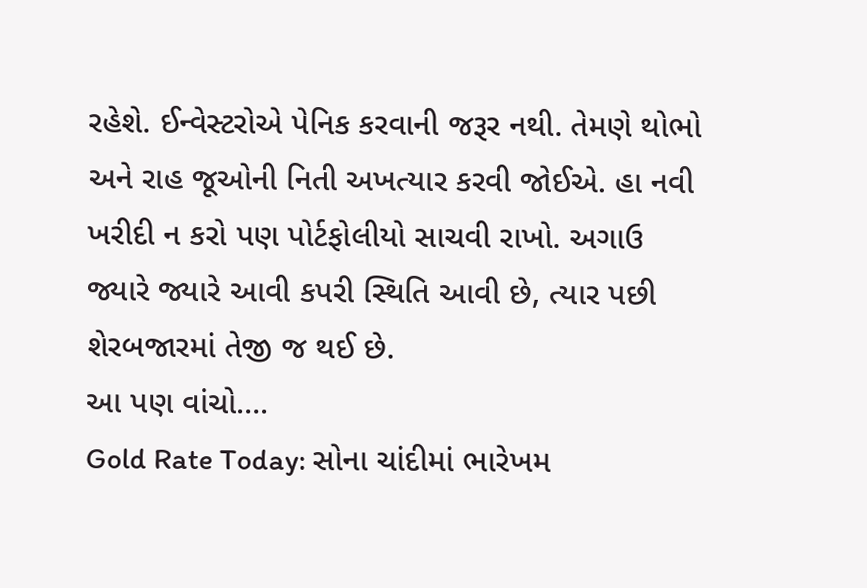રહેશે. ઈન્વેસ્ટરોએ પેનિક કરવાની જરૂર નથી. તેમણે થોભો અને રાહ જૂઓની નિતી અખત્યાર કરવી જોઈએ. હા નવી ખરીદી ન કરો પણ પોર્ટફોલીયો સાચવી રાખો. અગાઉ જ્યારે જ્યારે આવી કપરી સ્થિતિ આવી છે, ત્યાર પછી શેરબજારમાં તેજી જ થઈ છે.
આ પણ વાંચો….
Gold Rate Today: સોના ચાંદીમાં ભારેખમ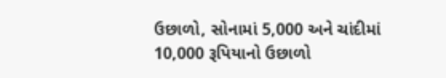ઉછાળો, સોનામાં 5,000 અને ચાંદીમાં 10,000 રૂપિયાનો ઉછાળો